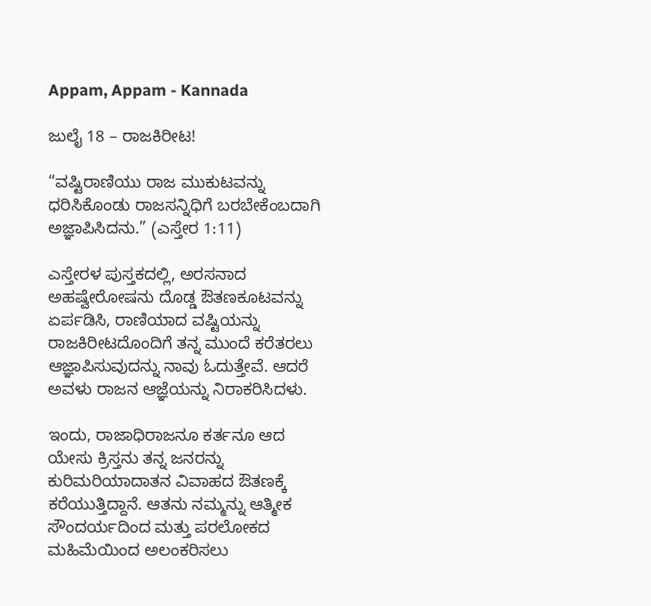Appam, Appam - Kannada

ಜುಲೈ 18 – ರಾಜಕಿರೀಟ!

“ವಷ್ಟಿರಾಣಿಯು ರಾಜ ಮುಕುಟವನ್ನು ಧರಿಸಿಕೊಂಡು ರಾಜಸನ್ನಿಧಿಗೆ ಬರಬೇಕೆಂಬದಾಗಿ ಅಜ್ಞಾಪಿಸಿದನು.” (ಎಸ್ತೇರ 1:11)

ಎಸ್ತೇರಳ ಪುಸ್ತಕದಲ್ಲಿ, ಅರಸನಾದ ಅಹಷ್ವೇರೋಷನು ದೊಡ್ಡ ಔತಣಕೂಟವನ್ನು ಏರ್ಪಡಿಸಿ, ರಾಣಿಯಾದ ವಷ್ಟಿಯನ್ನು ರಾಜಕಿರೀಟದೊಂದಿಗೆ ತನ್ನ ಮುಂದೆ ಕರೆತರಲು ಆಜ್ಞಾಪಿಸುವುದನ್ನು ನಾವು ಓದುತ್ತೇವೆ. ಆದರೆ ಅವಳು ರಾಜನ ಆಜ್ಞೆಯನ್ನು ನಿರಾಕರಿಸಿದಳು.

ಇಂದು, ರಾಜಾಧಿರಾಜನೂ ಕರ್ತನೂ ಆದ ಯೇಸು ಕ್ರಿಸ್ತನು ತನ್ನ ಜನರನ್ನು ಕುರಿಮರಿಯಾದಾತನ ವಿವಾಹದ ಔತಣಕ್ಕೆ ಕರೆಯುತ್ತಿದ್ದಾನೆ. ಆತನು ನಮ್ಮನ್ನು ಆತ್ಮೀಕ ಸೌಂದರ್ಯದಿಂದ ಮತ್ತು ಪರಲೋಕದ ಮಹಿಮೆಯಿಂದ ಅಲಂಕರಿಸಲು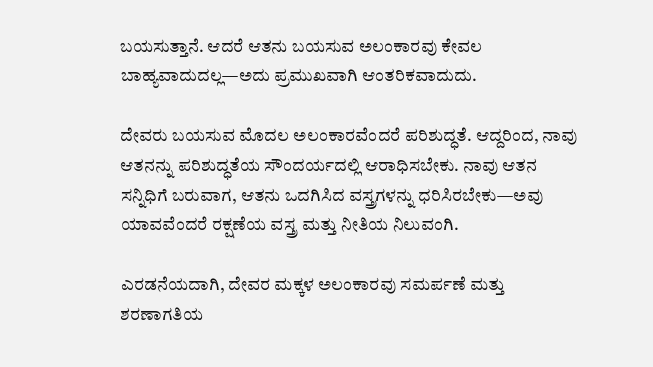ಬಯಸುತ್ತಾನೆ. ಆದರೆ ಆತನು ಬಯಸುವ ಅಲಂಕಾರವು ಕೇವಲ ಬಾಹ್ಯವಾದುದಲ್ಲ—ಅದು ಪ್ರಮುಖವಾಗಿ ಆಂತರಿಕವಾದುದು.

ದೇವರು ಬಯಸುವ ಮೊದಲ ಅಲಂಕಾರವೆಂದರೆ ಪರಿಶುದ್ಧತೆ. ಆದ್ದರಿಂದ, ನಾವು ಆತನನ್ನು ಪರಿಶುದ್ಧತೆಯ ಸೌಂದರ್ಯದಲ್ಲಿ ಆರಾಧಿಸಬೇಕು. ನಾವು ಆತನ ಸನ್ನಿಧಿಗೆ ಬರುವಾಗ, ಆತನು ಒದಗಿಸಿದ ವಸ್ತ್ರಗಳನ್ನು ಧರಿಸಿರಬೇಕು—ಅವು ಯಾವವೆಂದರೆ ರಕ್ಷಣೆಯ ವಸ್ತ್ರ ಮತ್ತು ನೀತಿಯ ನಿಲುವಂಗಿ.

ಎರಡನೆಯದಾಗಿ, ದೇವರ ಮಕ್ಕಳ ಅಲಂಕಾರವು ಸಮರ್ಪಣೆ ಮತ್ತು ಶರಣಾಗತಿಯ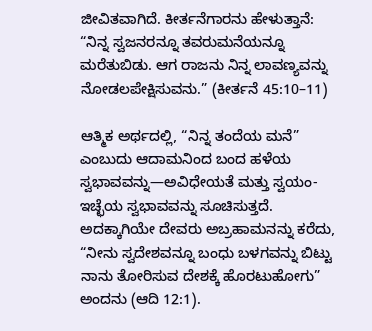ಜೀವಿತವಾಗಿದೆ. ಕೀರ್ತನೆಗಾರನು ಹೇಳುತ್ತಾನೆ: “ನಿನ್ನ ಸ್ವಜನರನ್ನೂ ತವರುಮನೆಯನ್ನೂ ಮರೆತುಬಿಡು. ಆಗ ರಾಜನು ನಿನ್ನ ಲಾವಣ್ಯವನ್ನು ನೋಡಲಪೇಕ್ಷಿಸುವನು.” (ಕೀರ್ತನೆ 45:10–11)

ಆತ್ಮಿಕ ಅರ್ಥದಲ್ಲಿ, “ನಿನ್ನ ತಂದೆಯ ಮನೆ” ಎಂಬುದು ಆದಾಮನಿಂದ ಬಂದ ಹಳೆಯ ಸ್ವಭಾವವನ್ನು—ಅವಿಧೇಯತೆ ಮತ್ತು ಸ್ವಯಂ-ಇಚ್ಛೆಯ ಸ್ವಭಾವವನ್ನು ಸೂಚಿಸುತ್ತದೆ. ಅದಕ್ಕಾಗಿಯೇ ದೇವರು ಅಬ್ರಹಾಮನನ್ನು ಕರೆದು, “ನೀನು ಸ್ವದೇಶವನ್ನೂ ಬಂಧು ಬಳಗವನ್ನು ಬಿಟ್ಟು ನಾನು ತೋರಿಸುವ ದೇಶಕ್ಕೆ ಹೊರಟುಹೋಗು” ಅಂದನು (ಆದಿ 12:1).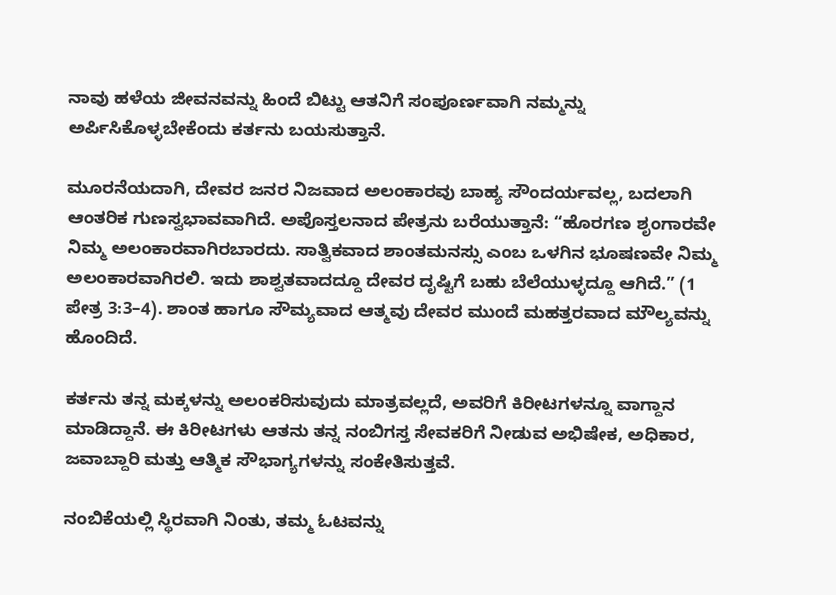ನಾವು ಹಳೆಯ ಜೀವನವನ್ನು ಹಿಂದೆ ಬಿಟ್ಟು ಆತನಿಗೆ ಸಂಪೂರ್ಣವಾಗಿ ನಮ್ಮನ್ನು ಅರ್ಪಿಸಿಕೊಳ್ಳಬೇಕೆಂದು ಕರ್ತನು ಬಯಸುತ್ತಾನೆ.

ಮೂರನೆಯದಾಗಿ, ದೇವರ ಜನರ ನಿಜವಾದ ಅಲಂಕಾರವು ಬಾಹ್ಯ ಸೌಂದರ್ಯವಲ್ಲ, ಬದಲಾಗಿ ಆಂತರಿಕ ಗುಣಸ್ವಭಾವವಾಗಿದೆ. ಅಪೊಸ್ತಲನಾದ ಪೇತ್ರನು ಬರೆಯುತ್ತಾನೆ: “ಹೊರಗಣ ಶೃಂಗಾರವೇ ನಿಮ್ಮ ಅಲಂಕಾರವಾಗಿರಬಾರದು. ಸಾತ್ವಿಕವಾದ ಶಾಂತಮನಸ್ಸು ಎಂಬ ಒಳಗಿನ ಭೂಷಣವೇ ನಿಮ್ಮ ಅಲಂಕಾರವಾಗಿರಲಿ. ಇದು ಶಾಶ್ವತವಾದದ್ದೂ ದೇವರ ದೃಷ್ಟಿಗೆ ಬಹು ಬೆಲೆಯುಳ್ಳದ್ದೂ ಆಗಿದೆ.” (1 ಪೇತ್ರ 3:3–4). ಶಾಂತ ಹಾಗೂ ಸೌಮ್ಯವಾದ ಆತ್ಮವು ದೇವರ ಮುಂದೆ ಮಹತ್ತರವಾದ ಮೌಲ್ಯವನ್ನು ಹೊಂದಿದೆ.

ಕರ್ತನು ತನ್ನ ಮಕ್ಕಳನ್ನು ಅಲಂಕರಿಸುವುದು ಮಾತ್ರವಲ್ಲದೆ, ಅವರಿಗೆ ಕಿರೀಟಗಳನ್ನೂ ವಾಗ್ದಾನ ಮಾಡಿದ್ದಾನೆ. ಈ ಕಿರೀಟಗಳು ಆತನು ತನ್ನ ನಂಬಿಗಸ್ತ ಸೇವಕರಿಗೆ ನೀಡುವ ಅಭಿಷೇಕ, ಅಧಿಕಾರ, ಜವಾಬ್ದಾರಿ ಮತ್ತು ಆತ್ಮಿಕ ಸೌಭಾಗ್ಯಗಳನ್ನು ಸಂಕೇತಿಸುತ್ತವೆ.

ನಂಬಿಕೆಯಲ್ಲಿ ಸ್ಥಿರವಾಗಿ ನಿಂತು, ತಮ್ಮ ಓಟವನ್ನು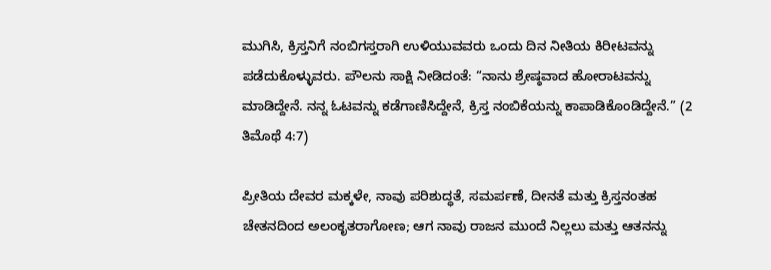ಮುಗಿಸಿ, ಕ್ರಿಸ್ತನಿಗೆ ನಂಬಿಗಸ್ತರಾಗಿ ಉಳಿಯುವವರು ಒಂದು ದಿನ ನೀತಿಯ ಕಿರೀಟವನ್ನು ಪಡೆದುಕೊಳ್ಳುವರು. ಪೌಲನು ಸಾಕ್ಷಿ ನೀಡಿದಂತೆ: “ನಾನು ಶ್ರೇಷ್ಠವಾದ ಹೋರಾಟವನ್ನು ಮಾಡಿದ್ದೇನೆ. ನನ್ನ ಓಟವನ್ನು ಕಡೆಗಾಣಿಸಿದ್ದೇನೆ, ಕ್ರಿಸ್ತ ನಂಬಿಕೆಯನ್ನು ಕಾಪಾಡಿಕೊಂಡಿದ್ದೇನೆ.” (2 ತಿಮೊಥೆ 4:7)

ಪ್ರೀತಿಯ ದೇವರ ಮಕ್ಕಳೇ, ನಾವು ಪರಿಶುದ್ಧತೆ, ಸಮರ್ಪಣೆ, ದೀನತೆ ಮತ್ತು ಕ್ರಿಸ್ತನಂತಹ ಚೇತನದಿಂದ ಅಲಂಕೃತರಾಗೋಣ; ಆಗ ನಾವು ರಾಜನ ಮುಂದೆ ನಿಲ್ಲಲು ಮತ್ತು ಆತನನ್ನು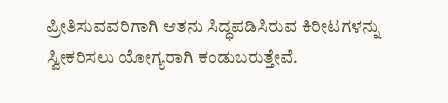ಪ್ರೀತಿಸುವವರಿಗಾಗಿ ಆತನು ಸಿದ್ಧಪಡಿಸಿರುವ ಕಿರೀಟಗಳನ್ನು ಸ್ವೀಕರಿಸಲು ಯೋಗ್ಯರಾಗಿ ಕಂಡುಬರುತ್ತೇವೆ.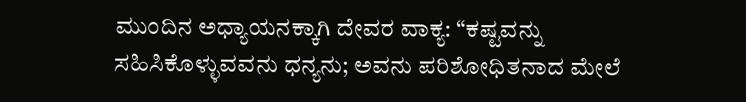ಮುಂದಿನ ಅಧ್ಯಾಯನಕ್ಕಾಗಿ ದೇವರ ವಾಕ್ಯ: “ಕಷ್ಟವನ್ನು ಸಹಿಸಿಕೊಳ್ಳುವವನು ಧನ್ಯನು; ಅವನು ಪರಿಶೋಧಿತನಾದ ಮೇಲೆ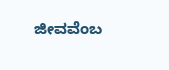ಜೀವವೆಂಬ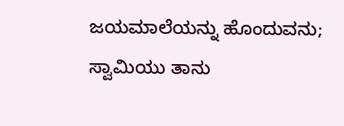ಜಯಮಾಲೆಯನ್ನು ಹೊಂದುವನು; ಸ್ವಾಮಿಯು ತಾನು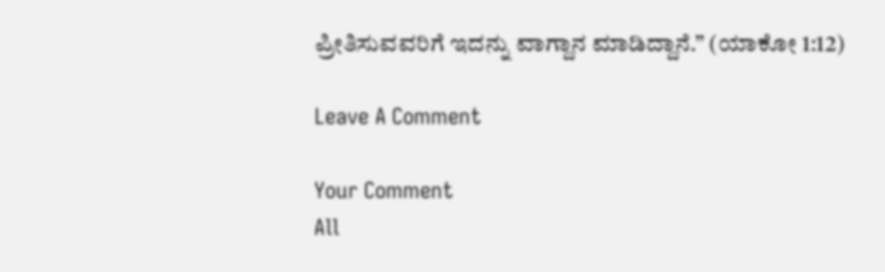ಪ್ರೀತಿಸುವವರಿಗೆ ಇದನ್ನು ವಾಗ್ದಾನ ಮಾಡಿದ್ದಾನೆ.” (ಯಾಕೋ 1:12)

Leave A Comment

Your Comment
All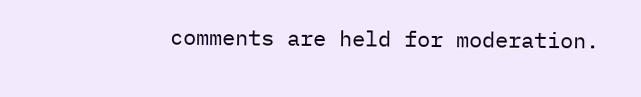comments are held for moderation.